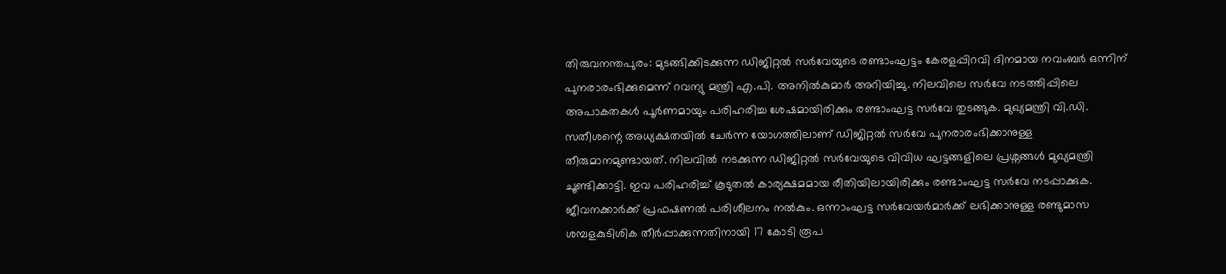തിരുവനന്തപുരം: മുടങ്ങിക്കിടക്കുന്ന ഡിജിറ്റൽ സർവേയുടെ രണ്ടാംഘട്ടം കേരളപ്പിറവി ദിനമായ നവംബർ ഒന്നിന് പുനരാരംഭിക്കുമെന്ന് റവന്യു മന്ത്രി എ.പി. അനിൽകുമാർ അറിയിച്ചു. നിലവിലെ സർവേ നടത്തിപ്പിലെ അപാകതകൾ പൂർണമായും പരിഹരിച്ച ശേഷമായിരിക്കും രണ്ടാംഘട്ട സർവേ തുടങ്ങുക. മുഖ്യമന്ത്രി വി.ഡി. സതീശന്റെ അധ്യക്ഷതയിൽ ചേർന്ന യോഗത്തിലാണ് ഡിജിറ്റൽ സർവേ പുനരാരംഭിക്കാനുള്ള തീരുമാനമുണ്ടായത്. നിലവിൽ നടക്കുന്ന ഡിജിറ്റൽ സർവേയുടെ വിവിധ ഘട്ടങ്ങളിലെ പ്രശ്നങ്ങൾ മുഖ്യമന്ത്രി ചൂണ്ടിക്കാട്ടി. ഇവ പരിഹരിച്ച് കൂടുതൽ കാര്യക്ഷമമായ രീതിയിലായിരിക്കും രണ്ടാംഘട്ട സർവേ നടപ്പാക്കുക. ജീവനക്കാർക്ക് പ്രഫഷണൽ പരിശീലനം നൽകും. ഒന്നാംഘട്ട സർവേയർമാർക്ക് ലഭിക്കാനുള്ള രണ്ടുമാസ ശമ്പളകുടിശിക തീർപ്പാക്കുന്നതിനായി 17 കോടി രൂപ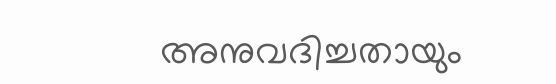അനുവദിച്ചതായും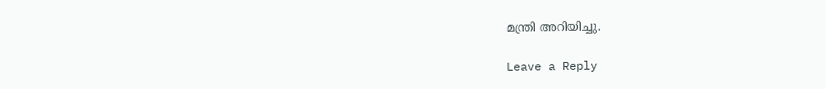മന്ത്രി അറിയിച്ചു.

Leave a Reply